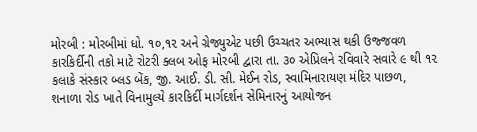મોરબી : મોરબીમાં ધો. ૧૦,૧૨ અને ગ્રેજ્યુએટ પછી ઉચ્ચતર અભ્યાસ થકી ઉજ્જવળ કારકિર્દીની તકો માટે રોટરી ક્લબ ઓફ મોરબી દ્વારા તા. ૩૦ એપ્રિલને રવિવારે સવારે ૯ થી ૧૨ કલાકે સંસ્કાર બ્લડ બેંક, જી. આઈ. ડી. સી. મેઈન રોડ, સ્વામિનારાયણ મંદિર પાછળ, શનાળા રોડ ખાતે વિનામુલ્યે કારકિર્દી માર્ગદર્શન સેમિનારનું આયોજન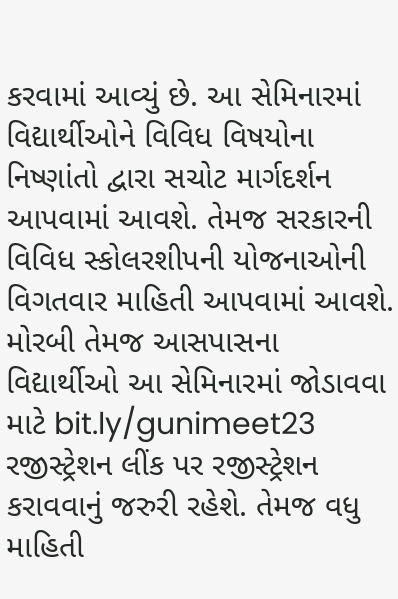કરવામાં આવ્યું છે. આ સેમિનારમાં વિદ્યાર્થીઓને વિવિધ વિષયોના નિષ્ણાંતો દ્વારા સચોટ માર્ગદર્શન આપવામાં આવશે. તેમજ સરકારની વિવિધ સ્કોલરશીપની યોજનાઓની વિગતવાર માહિતી આપવામાં આવશે. મોરબી તેમજ આસપાસના વિદ્યાર્થીઓ આ સેમિનારમાં જોડાવવા માટે bit.ly/gunimeet23 રજીસ્ટ્રેશન લીંક પર રજીસ્ટ્રેશન કરાવવાનું જરુરી રહેશે. તેમજ વધુ માહિતી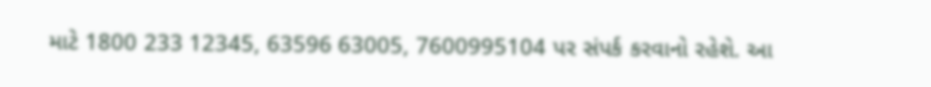માટે 1800 233 12345, 63596 63005, 7600995104 પર સંપર્ક કરવાનો રહેશે. આ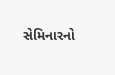સેમિનારનો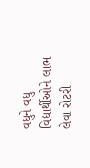વધુને વધુ વિદ્યાર્થીઓને લાભ લેવા રોટરી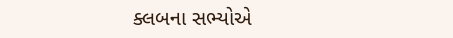ક્લબના સભ્યોએ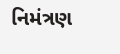નિમંત્રણ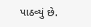પાઠવ્યું છે.